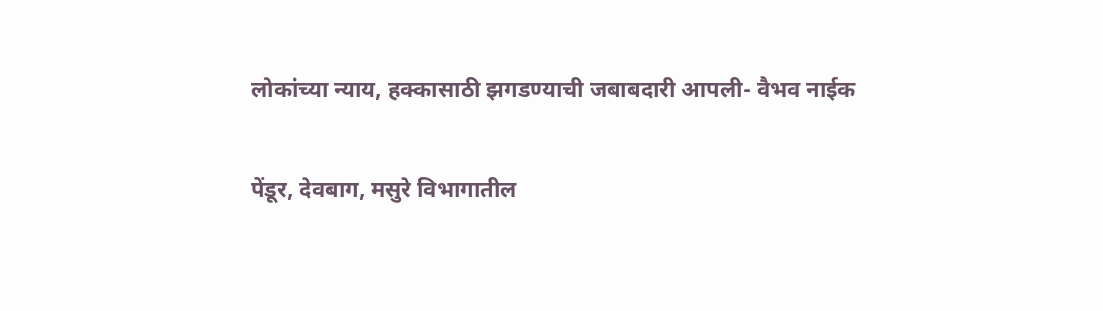लोकांच्या न्याय, हक्कासाठी झगडण्याची जबाबदारी आपली- वैभव नाईक

पेंडूर, देवबाग, मसुरे विभागातील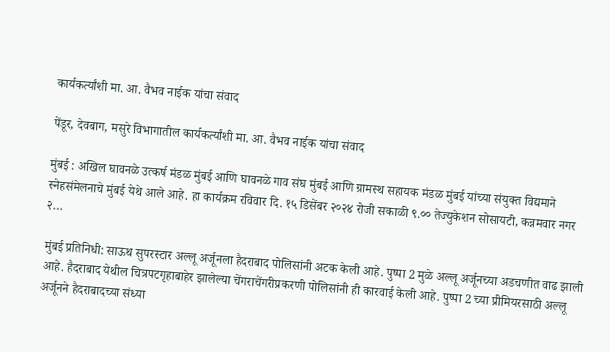कार्यकर्त्यांशी मा. आ. वैभव नाईक यांचा संवाद

पेंडूर, देवबाग, मसुरे विभागातील कार्यकर्त्यांशी मा. आ. वैभव नाईक यांचा संवाद

मुंबई : अखिल घावनळे उत्कर्ष मंडळ मुंबई आणि घावनळे गाव संघ मुंबई आणि ग्रामस्थ सहायक मंडळ मुंबई यांच्या संयुक्त विद्यमाने स्नेहसंमेलनाचे मुंबई येथे आले आहे. हा कार्यक्रम रविवार दि. १५ डिसेंबर २०२४ रोजी सकाळी ९.०० तेज्युकेशन सोसायटी, कन्नमवार नगर २…

मुंबई प्रतिनिधी: साऊथ सुपरस्टार अल्लू अर्जूनला हैदराबाद पोलिसांनी अटक केली आहे. पुष्पा 2 मुळे अल्लू अर्जूनच्या अडचणीत वाढ झाली आहे. हैदराबाद येथील चित्रपटगृहाबाहेर झालेल्या चेंगराचेंगरीप्रकरणी पोलिसांनी ही कारवाई केली आहे. पुष्पा 2 च्या प्रीमियरसाठी अल्लू अर्जूनने हैदराबादच्या संध्या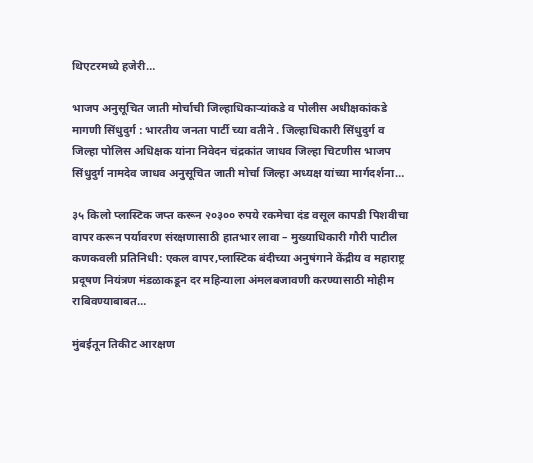थिएटरमध्ये हजेरी…

भाजप अनुसूचित जाती मोर्चाची जिल्हाधिकाऱ्यांकडे व पोलीस अधीक्षकांकडे मागणी सिंधुदुर्ग : भारतीय जनता पार्टी च्या वतीने . जिल्हाधिकारी सिंधुदुर्ग व जिल्हा पोलिस अधिक्षक यांना निवेदन चंद्रकांत जाधव जिल्हा चिटणीस भाजप सिंधुदुर्ग नामदेव जाधव अनुसूचित जाती मोर्चा जिल्हा अध्यक्ष यांच्या मार्गदर्शना…

३५ किलो प्लास्टिक जप्त करून २०३०० रुपये रकमेचा दंड वसूल कापडी पिशवीचा वापर करून पर्यावरण संरक्षणासाठी हातभार लावा – मुख्याधिकारी गौरी पाटील कणकवली प्रतिनिधी: एकल वापर,प्लास्टिक बंदीच्या अनुषंगाने केंद्रीय व महाराष्ट्र प्रदूषण नियंत्रण मंडळाकडून दर महिन्याला अंमलबजावणी करण्यासाठी मोहीम राबिवण्याबाबत…

मुंबईतून तिकीट आरक्षण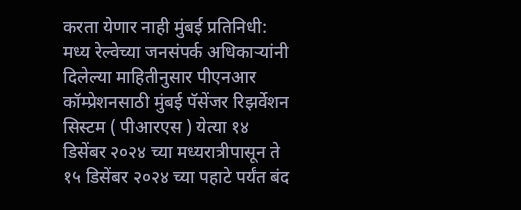करता येणार नाही मुंबई प्रतिनिधी: मध्य रेल्वेच्या जनसंपर्क अधिकाऱ्यांनी दिलेल्या माहितीनुसार पीएनआर कॉम्प्रेशनसाठी मुंबई पॅसेंजर रिझर्वेशन सिस्टम ( पीआरएस ) येत्या १४ डिसेंबर २०२४ च्या मध्यरात्रीपासून ते १५ डिसेंबर २०२४ च्या पहाटे पर्यंत बंद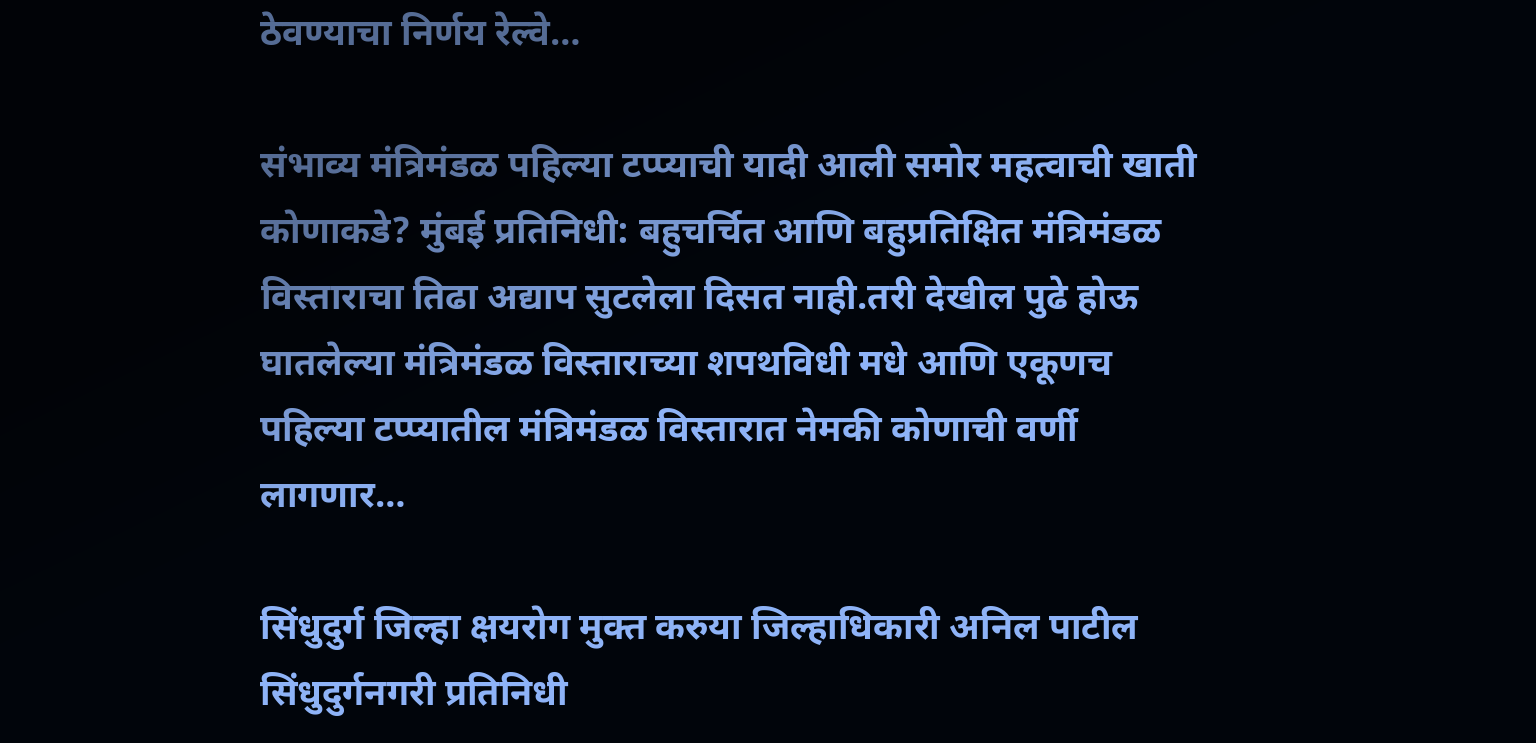ठेवण्याचा निर्णय रेल्वे…

संभाव्य मंत्रिमंडळ पहिल्या टप्प्याची यादी आली समोर महत्वाची खाती कोणाकडे? मुंबई प्रतिनिधी: बहुचर्चित आणि बहुप्रतिक्षित मंत्रिमंडळ विस्ताराचा तिढा अद्याप सुटलेला दिसत नाही.तरी देखील पुढे होऊ घातलेल्या मंत्रिमंडळ विस्ताराच्या शपथविधी मधे आणि एकूणच पहिल्या टप्प्यातील मंत्रिमंडळ विस्तारात नेमकी कोणाची वर्णी लागणार…

सिंधुदुर्ग जिल्हा क्षयरोग मुक्त करुया जिल्हाधिकारी अनिल पाटील सिंधुदुर्गनगरी प्रतिनिधी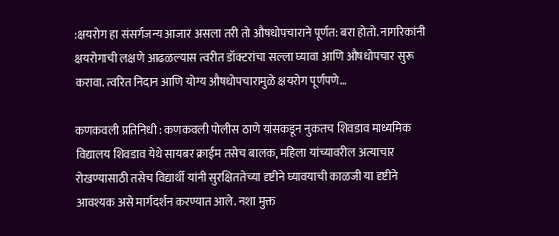:क्षयरोग हा संसर्गजन्य आजार असला तरी तो औषधोपचाराने पूर्णत: बरा होतो. नागरिकांनी क्षयरोगाची लक्षणे आढळल्यास त्वरीत डॉक्टरांचा सल्ला घ्यावा आणि औषधोपचार सुरू करावा. त्वरित निदान आणि योग्य औषधोपचारामुळे क्षयरोग पूर्णपणे…

कणकवली प्रतिनिधी : कणकवली पोलीस ठाणे यांसकडून नुकतच शिवडाव माध्यमिक विद्यालय शिवडाव येथे सायबर क्राईम तसेच बालक, महिला यांच्यावरील अत्याचार रोखण्यासाठी तसेच विद्यार्थी यांनी सुरक्षिततेच्या दृष्टीने घ्यावयाची काळजी या दृष्टीने आवश्यक असे मार्गदर्शन करण्यात आले. नशा मुक्त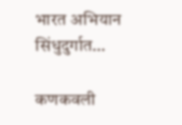भारत अभियान सिंधुदुर्गात…

कणकवली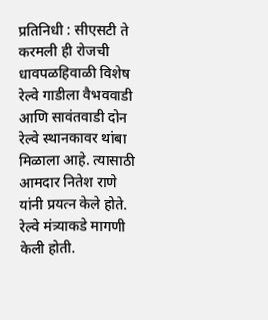प्रतिनिधी : सीएसटी ते करमली ही रोजची धावपळहिवाळी विशेष रेल्वे गाडीला वैभववाडी आणि सावंतवाडी दोन रेल्वे स्थानकावर थांबा मिळाला आहे. त्यासाठी आमदार नितेश राणे यांनी प्रयत्न केले होते. रेल्वे मंत्र्याकडे मागणी केली होती.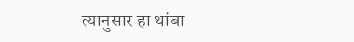त्यानुसार हा थांबा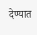देण्यात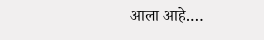आला आहे.…